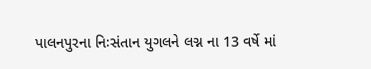પાલનપુરના નિઃસંતાન યુગલને લગ્ન ના 13 વર્ષે માં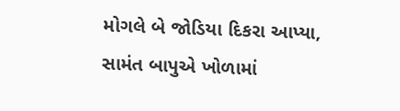મોગલે બે જોડિયા દિકરા આપ્યા, સામંત બાપુએ ખોળામાં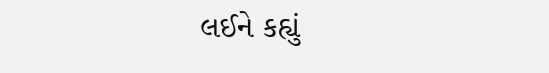લઈને કહ્યું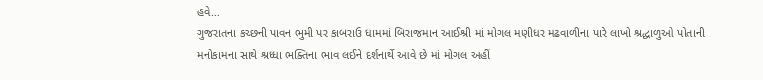હવે…
ગુજરાતના કચ્છની પાવન ભુમી પર કાબરાઉ ધામમાં બિરાજમાન આઈશ્રી માં મોગલ મણીધર મઢવાળીના પારે લાખો શ્રદ્ધાળુઓ પોતાની મનોકામના સાથે શ્રધ્ધા ભક્તિના ભાવ લઈને દર્શનાર્થે આવે છે માં મોગલ અહીં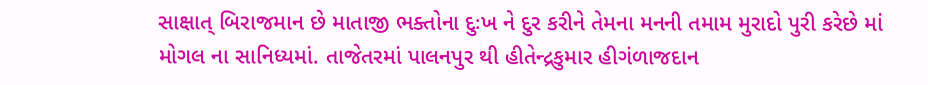સાક્ષાત્ બિરાજમાન છે માતાજી ભક્તોના દુઃખ ને દુર કરીને તેમના મનની તમામ મુરાદો પુરી કરેછે માં મોગલ ના સાનિધ્યમાં. તાજેતરમાં પાલનપુર થી હીતેન્દ્રકુમાર હીગંળાજદાન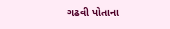ગઢવી પોતાના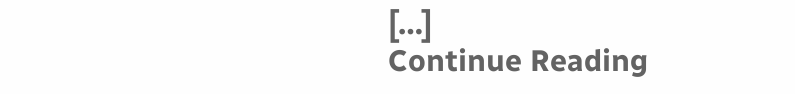[…]
Continue Reading